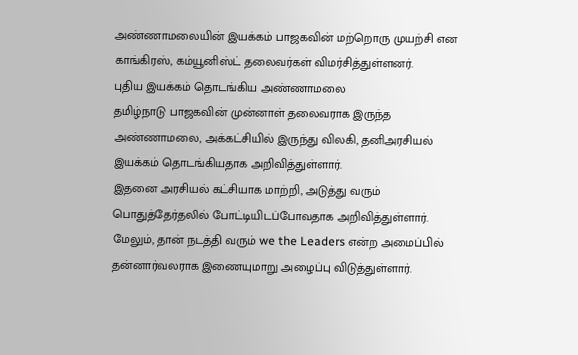அண்ணாமலையின் இயக்கம் பாஜகவின் மற்றொரு முயற்சி என காங்கிரஸ், கம்யூனிஸ்ட் தலைவர்கள் விமர்சித்துள்ளனர்.
புதிய இயக்கம் தொடங்கிய அண்ணாமலை
தமிழ்நாடு பாஜகவின் முன்னாள் தலைவராக இருந்த அண்ணாமலை, அக்கட்சியில் இருந்து விலகி, தனிஅரசியல் இயக்கம் தொடங்கியதாக அறிவித்துள்ளார்.
இதனை அரசியல் கட்சியாக மாற்றி, அடுத்து வரும் பொதுத்தேர்தலில் போட்டியிடப்போவதாக அறிவித்துள்ளார்.
மேலும், தான் நடத்தி வரும் we the Leaders என்ற அமைப்பில் தன்னார்வலராக இணையுமாறு அழைப்பு விடுத்துள்ளார்.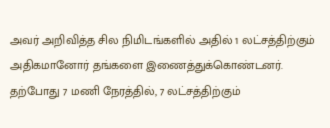அவர் அறிவித்த சில நிமிடங்களில் அதில் 1 லட்சத்திற்கும் அதிகமானோர் தங்களை இணைத்துக்கொண்டனர். தற்போது 7 மணி நேரத்தில், 7 லட்சத்திற்கும்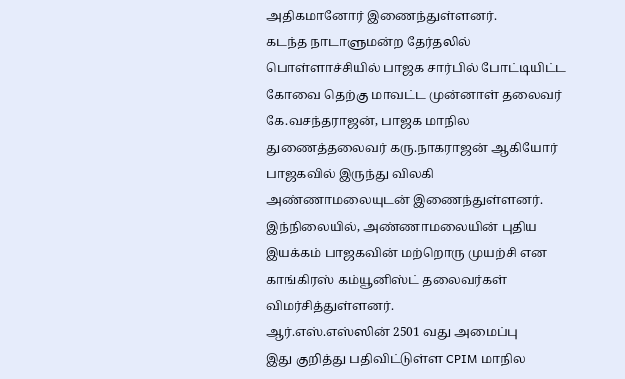அதிகமானோர் இணைந்துள்ளனர்.
கடந்த நாடாளுமன்ற தேர்தலில் பொள்ளாச்சியில் பாஜக சார்பில் போட்டியிட்ட கோவை தெற்கு மாவட்ட முன்னாள் தலைவர் கே.வசந்தராஜன், பாஜக மாநில துணைத்தலைவர் கரு.நாகராஜன் ஆகியோர் பாஜகவில் இருந்து விலகி அண்ணாமலையுடன் இணைந்துள்ளனர்.
இந்நிலையில், அண்ணாமலையின் புதிய இயக்கம் பாஜகவின் மற்றொரு முயற்சி என காங்கிரஸ் கம்யூனிஸ்ட் தலைவர்கள் விமர்சித்துள்ளனர்.
ஆர்.எஸ்.எஸ்ஸின் 2501 வது அமைப்பு
இது குறித்து பதிவிட்டுள்ள CPIM மாநில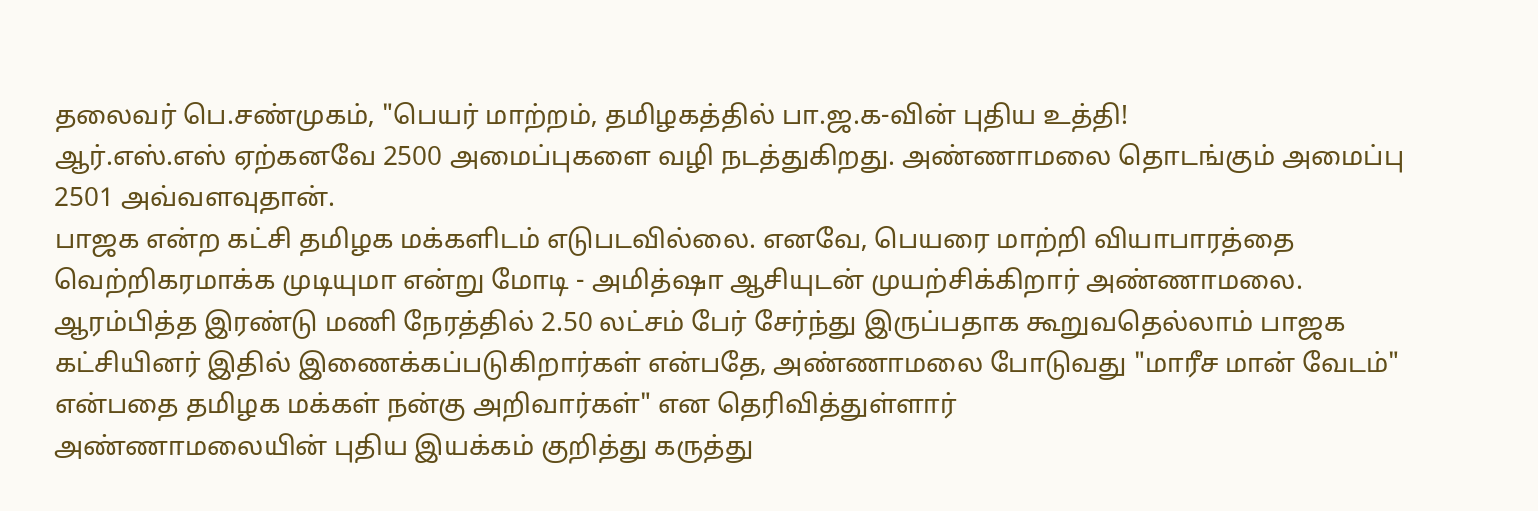தலைவர் பெ.சண்முகம், "பெயர் மாற்றம், தமிழகத்தில் பா.ஜ.க-வின் புதிய உத்தி!
ஆர்.எஸ்.எஸ் ஏற்கனவே 2500 அமைப்புகளை வழி நடத்துகிறது. அண்ணாமலை தொடங்கும் அமைப்பு 2501 அவ்வளவுதான்.
பாஜக என்ற கட்சி தமிழக மக்களிடம் எடுபடவில்லை. எனவே, பெயரை மாற்றி வியாபாரத்தை வெற்றிகரமாக்க முடியுமா என்று மோடி - அமித்ஷா ஆசியுடன் முயற்சிக்கிறார் அண்ணாமலை.
ஆரம்பித்த இரண்டு மணி நேரத்தில் 2.50 லட்சம் பேர் சேர்ந்து இருப்பதாக கூறுவதெல்லாம் பாஜக கட்சியினர் இதில் இணைக்கப்படுகிறார்கள் என்பதே, அண்ணாமலை போடுவது "மாரீச மான் வேடம்" என்பதை தமிழக மக்கள் நன்கு அறிவார்கள்" என தெரிவித்துள்ளார்
அண்ணாமலையின் புதிய இயக்கம் குறித்து கருத்து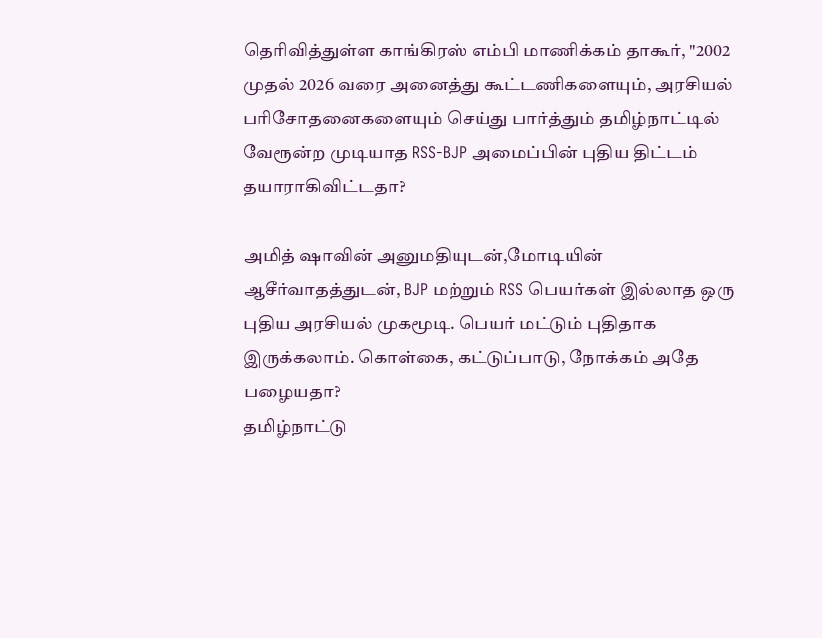தெரிவித்துள்ள காங்கிரஸ் எம்பி மாணிக்கம் தாகூர், "2002 முதல் 2026 வரை அனைத்து கூட்டணிகளையும், அரசியல் பரிசோதனைகளையும் செய்து பார்த்தும் தமிழ்நாட்டில் வேரூன்ற முடியாத RSS-BJP அமைப்பின் புதிய திட்டம் தயாராகிவிட்டதா?

அமித் ஷாவின் அனுமதியுடன்,மோடியின் ஆசீர்வாதத்துடன், BJP மற்றும் RSS பெயர்கள் இல்லாத ஒரு புதிய அரசியல் முகமூடி. பெயர் மட்டும் புதிதாக இருக்கலாம். கொள்கை, கட்டுப்பாடு, நோக்கம் அதே பழையதா?
தமிழ்நாட்டு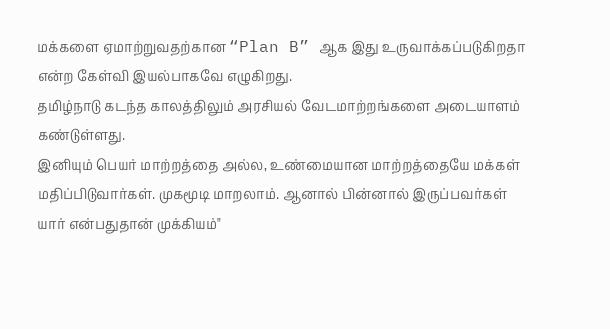மக்களை ஏமாற்றுவதற்கான “Plan B” ஆக இது உருவாக்கப்படுகிறதா என்ற கேள்வி இயல்பாகவே எழுகிறது.
தமிழ்நாடு கடந்த காலத்திலும் அரசியல் வேடமாற்றங்களை அடையாளம் கண்டுள்ளது.
இனியும் பெயர் மாற்றத்தை அல்ல, உண்மையான மாற்றத்தையே மக்கள் மதிப்பிடுவார்கள். முகமூடி மாறலாம். ஆனால் பின்னால் இருப்பவர்கள் யார் என்பதுதான் முக்கியம்"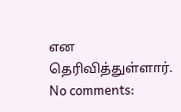என தெரிவித்துள்ளார்.
No comments: